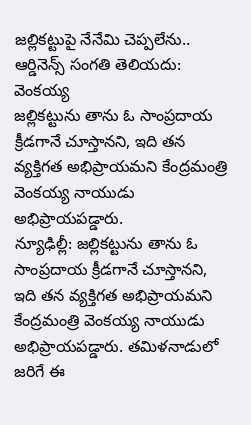జల్లికట్టుపై నేనేమి చెప్పలేను.. ఆర్డినెన్స్ సంగతి తెలియదు: వెంకయ్య
జల్లికట్టును తాను ఓ సాంప్రదాయ క్రీడగానే చూస్తానని, ఇది తన వ్యక్తిగత అభిప్రాయమని కేంద్రమంత్రి వెంకయ్య నాయుడు అభిప్రాయపడ్డారు.
న్యూఢిల్లీ: జల్లికట్టును తాను ఓ సాంప్రదాయ క్రీడగానే చూస్తానని, ఇది తన వ్యక్తిగత అభిప్రాయమని కేంద్రమంత్రి వెంకయ్య నాయుడు అభిప్రాయపడ్డారు. తమిళనాడులో జరిగే ఈ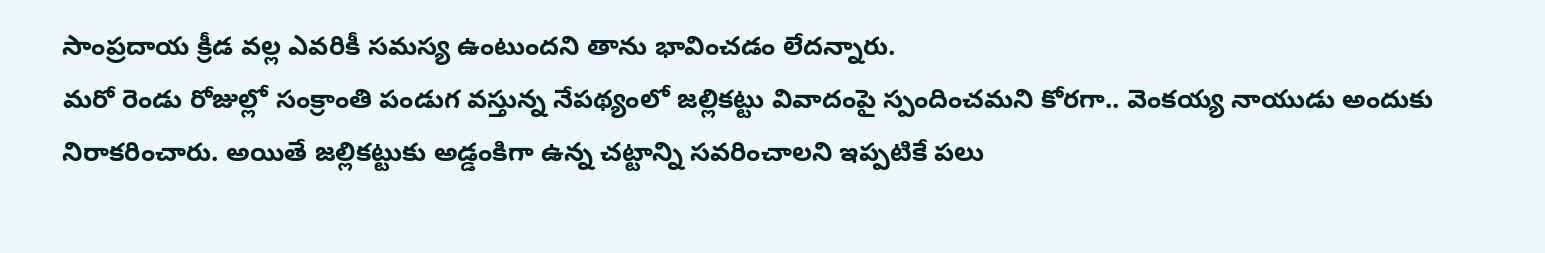సాంప్రదాయ క్రీడ వల్ల ఎవరికీ సమస్య ఉంటుందని తాను భావించడం లేదన్నారు.
మరో రెండు రోజుల్లో సంక్రాంతి పండుగ వస్తున్న నేపథ్యంలో జల్లికట్టు వివాదంపై స్పందించమని కోరగా.. వెంకయ్య నాయుడు అందుకు నిరాకరించారు. అయితే జల్లికట్టుకు అడ్డంకిగా ఉన్న చట్టాన్ని సవరించాలని ఇప్పటికే పలు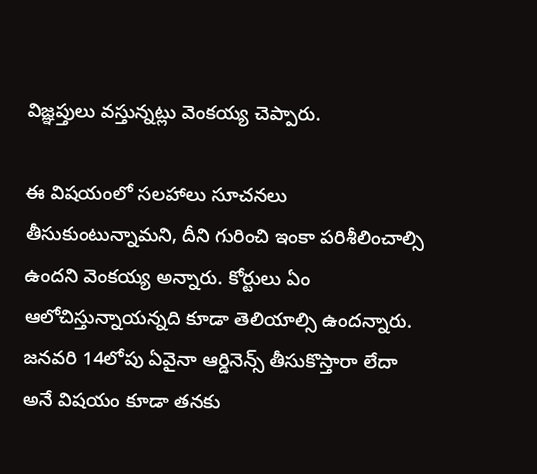విజ్ఞప్తులు వస్తున్నట్లు వెంకయ్య చెప్పారు.

ఈ విషయంలో సలహాలు సూచనలు తీసుకుంటున్నామని, దీని గురించి ఇంకా పరిశీలించాల్సి ఉందని వెంకయ్య అన్నారు. కోర్టులు ఏం ఆలోచిస్తున్నాయన్నది కూడా తెలియాల్సి ఉందన్నారు. జనవరి 14లోపు ఏవైనా ఆర్డినెన్స్ తీసుకొస్తారా లేదా అనే విషయం కూడా తనకు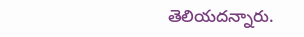తెలియదన్నారు.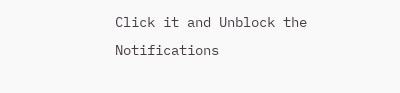Click it and Unblock the Notifications